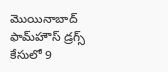మొయినాబాద్‌ ఫామ్‌హౌస్‌ డ్రగ్స్‌ కేసులో 9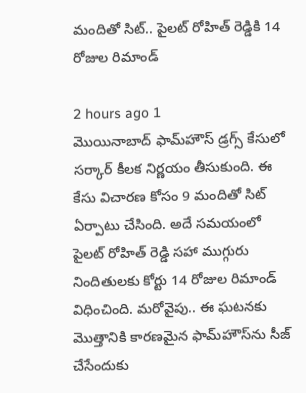మందితో సిట్‌.. పైలట్ రోహిత్ రెడ్డికి 14 రోజుల రిమాండ్

2 hours ago 1
మొయినాబాద్ ఫామ్‌హౌస్ డ్రగ్స్ కేసులో సర్కార్ కీలక నిర్ణయం తీసుకుంది. ఈ కేసు విచారణ కోసం 9 మందితో సిట్ ఏర్పాటు చేసింది. అదే సమయంలో పైలట్ రోహిత్ రెడ్డి సహా ముగ్గురు నిందితులకు కోర్టు 14 రోజుల రిమాండ్ విధించింది. మరోవైపు.. ఈ ఘటనకు మొత్తానికి కారణమైన ఫామ్‌హౌస్‌ను సీజ్ చేసేందుకు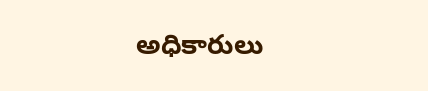అధికారులు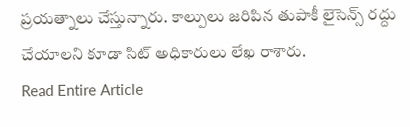ప్రయత్నాలు చేస్తున్నారు. కాల్పులు జరిపిన తుపాకీ లైసెన్స్ రద్దు చేయాలని కూడా సిట్ అధికారులు లేఖ రాశారు.
Read Entire Article